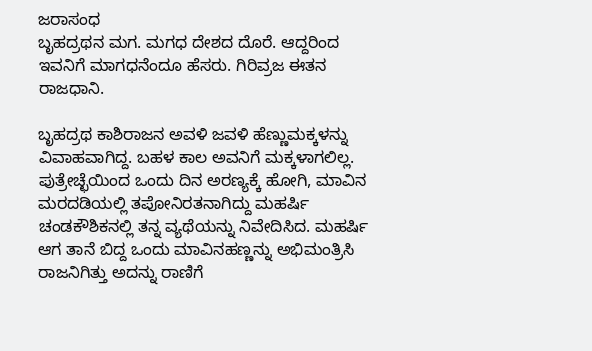ಜರಾಸಂಧ
ಬೃಹದ್ರಥನ ಮಗ. ಮಗಧ ದೇಶದ ದೊರೆ. ಆದ್ದರಿಂದ ಇವನಿಗೆ ಮಾಗಧನೆಂದೂ ಹೆಸರು. ಗಿರಿವ್ರಜ ಈತನ ರಾಜಧಾನಿ.

ಬೃಹದ್ರಥ ಕಾಶಿರಾಜನ ಅವಳಿ ಜವಳಿ ಹೆಣ್ಣುಮಕ್ಕಳನ್ನು ವಿವಾಹವಾಗಿದ್ದ. ಬಹಳ ಕಾಲ ಅವನಿಗೆ ಮಕ್ಕಳಾಗಲಿಲ್ಲ. ಪುತ್ರೇಚ್ಛೆಯಿಂದ ಒಂದು ದಿನ ಅರಣ್ಯಕ್ಕೆ ಹೋಗಿ, ಮಾವಿನ ಮರದಡಿಯಲ್ಲಿ ತಪೋನಿರತನಾಗಿದ್ದು ಮಹರ್ಷಿ ಚಂಡಕೌಶಿಕನಲ್ಲಿ ತನ್ನ ವ್ಯಥೆಯನ್ನು ನಿವೇದಿಸಿದ. ಮಹರ್ಷಿ ಆಗ ತಾನೆ ಬಿದ್ದ ಒಂದು ಮಾವಿನಹಣ್ಣನ್ನು ಅಭಿಮಂತ್ರಿಸಿ ರಾಜನಿಗಿತ್ತು ಅದನ್ನು ರಾಣಿಗೆ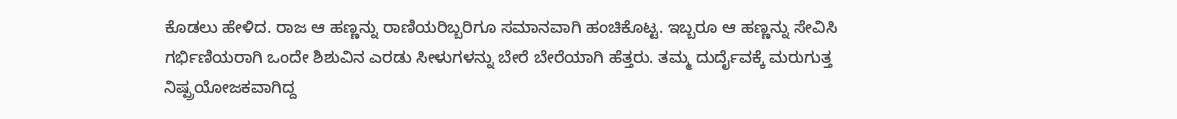ಕೊಡಲು ಹೇಳಿದ. ರಾಜ ಆ ಹಣ್ಣನ್ನು ರಾಣಿಯರಿಬ್ಬರಿಗೂ ಸಮಾನವಾಗಿ ಹಂಚಿಕೊಟ್ಟ. ಇಬ್ಬರೂ ಆ ಹಣ್ಣನ್ನು ಸೇವಿಸಿ ಗರ್ಭಿಣಿಯರಾಗಿ ಒಂದೇ ಶಿಶುವಿನ ಎರಡು ಸೀಳುಗಳನ್ನು ಬೇರೆ ಬೇರೆಯಾಗಿ ಹೆತ್ತರು. ತಮ್ಮ ದುರ್ದೈವಕ್ಕೆ ಮರುಗುತ್ತ ನಿಷ್ಪ್ರಯೋಜಕವಾಗಿದ್ದ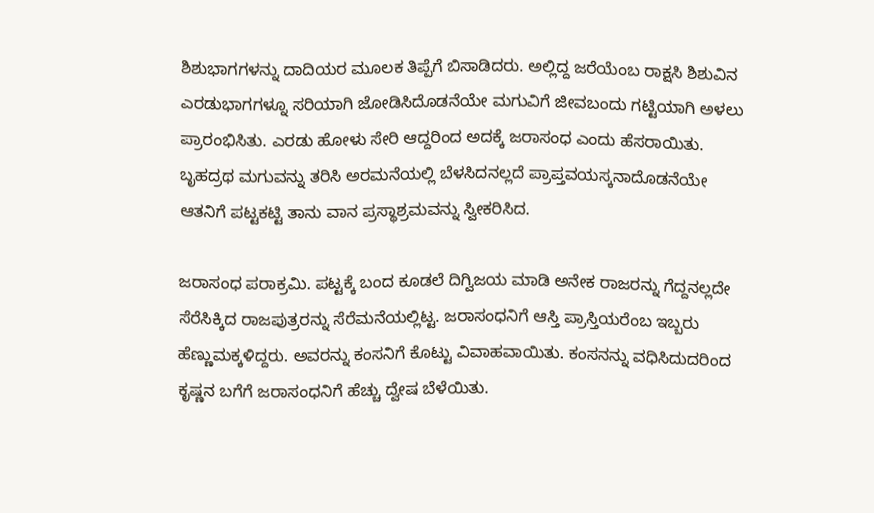ಶಿಶುಭಾಗಗಳನ್ನು ದಾದಿಯರ ಮೂಲಕ ತಿಪ್ಪೆಗೆ ಬಿಸಾಡಿದರು. ಅಲ್ಲಿದ್ದ ಜರೆಯೆಂಬ ರಾಕ್ಷಸಿ ಶಿಶುವಿನ ಎರಡುಭಾಗಗಳ್ನೂ ಸರಿಯಾಗಿ ಜೋಡಿಸಿದೊಡನೆಯೇ ಮಗುವಿಗೆ ಜೀವಬಂದು ಗಟ್ಟಿಯಾಗಿ ಅಳಲು ಪ್ರಾರಂಭಿಸಿತು. ಎರಡು ಹೋಳು ಸೇರಿ ಆದ್ದರಿಂದ ಅದಕ್ಕೆ ಜರಾಸಂಧ ಎಂದು ಹೆಸರಾಯಿತು. ಬೃಹದ್ರಥ ಮಗುವನ್ನು ತರಿಸಿ ಅರಮನೆಯಲ್ಲಿ ಬೆಳಸಿದನಲ್ಲದೆ ಪ್ರಾಪ್ತವಯಸ್ಕನಾದೊಡನೆಯೇ ಆತನಿಗೆ ಪಟ್ಟಕಟ್ಟಿ ತಾನು ವಾನ ಪ್ರಸ್ಥಾಶ್ರಮವನ್ನು ಸ್ವೀಕರಿಸಿದ.

ಜರಾಸಂಧ ಪರಾಕ್ರಮಿ. ಪಟ್ಟಕ್ಕೆ ಬಂದ ಕೂಡಲೆ ದಿಗ್ವಿಜಯ ಮಾಡಿ ಅನೇಕ ರಾಜರನ್ನು ಗೆದ್ದನಲ್ಲದೇ ಸೆರೆಸಿಕ್ಕಿದ ರಾಜಪುತ್ರರನ್ನು ಸೆರೆಮನೆಯಲ್ಲಿಟ್ಟ. ಜರಾಸಂಧನಿಗೆ ಆಸ್ತಿ ಪ್ರಾಸ್ತಿಯರೆಂಬ ಇಬ್ಬರು ಹೆಣ್ಣುಮಕ್ಕಳಿದ್ದರು. ಅವರನ್ನು ಕಂಸನಿಗೆ ಕೊಟ್ಟು ವಿವಾಹವಾಯಿತು. ಕಂಸನನ್ನು ವಧಿಸಿದುದರಿಂದ ಕೃಷ್ಣನ ಬಗೆಗೆ ಜರಾಸಂಧನಿಗೆ ಹೆಚ್ಚು ದ್ವೇಷ ಬೆಳೆಯಿತು.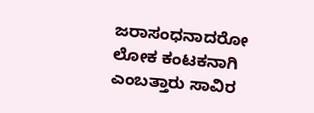ಜರಾಸಂಧನಾದರೋ ಲೋಕ ಕಂಟಕನಾಗಿ ಎಂಬತ್ತಾರು ಸಾವಿರ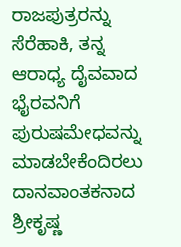ರಾಜಪುತ್ರರನ್ನು ಸೆರೆಹಾಕಿ, ತನ್ನ ಆರಾಧ್ಯ ದೈವವಾದ ಭೈರವನಿಗೆ ಪುರುಷಮೇಧವನ್ನು ಮಾಡಬೇಕೆಂದಿರಲು ದಾನವಾಂತಕನಾದ ಶ್ರೀಕೃಷ್ಣ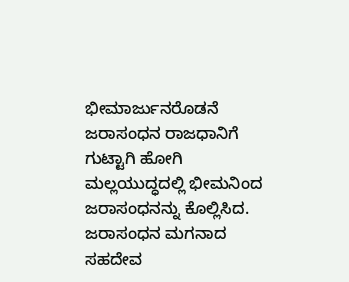ಭೀಮಾರ್ಜುನರೊಡನೆ ಜರಾಸಂಧನ ರಾಜಧಾನಿಗೆ ಗುಟ್ಟಾಗಿ ಹೋಗಿ ಮಲ್ಲಯುದ್ಧದಲ್ಲಿ ಭೀಮನಿಂದ ಜರಾಸಂಧನನ್ನು ಕೊಲ್ಲಿಸಿದ. ಜರಾಸಂಧನ ಮಗನಾದ ಸಹದೇವ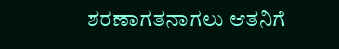ಶರಣಾಗತನಾಗಲು ಆತನಿಗೆ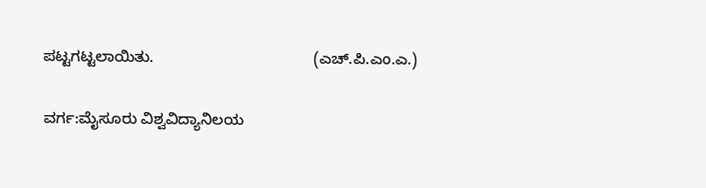ಪಟ್ಟಗಟ್ಟಲಾಯಿತು.                                     (ಎಚ್.ಪಿ.ಎಂ.ಎ.)

ವರ್ಗ:ಮೈಸೂರು ವಿಶ್ವವಿದ್ಯಾನಿಲಯ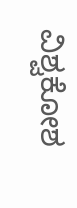ವಿಶ್ವಕೋಶ